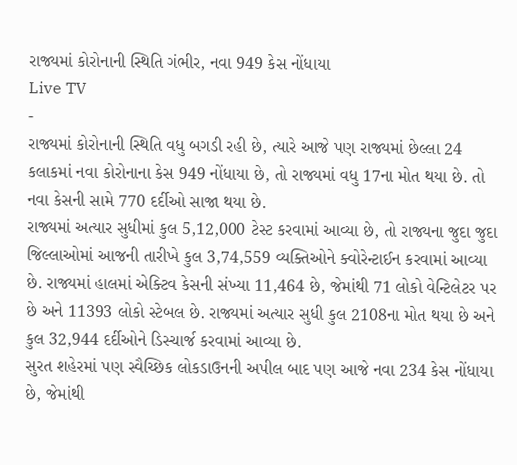રાજ્યમાં કોરોનાની સ્થિતિ ગંભીર, નવા 949 કેસ નોંધાયા
Live TV
-
રાજ્યમાં કોરોનાની સ્થિતિ વધુ બગડી રહી છે, ત્યારે આજે પણ રાજ્યમાં છેલ્લા 24 કલાકમાં નવા કોરોનાના કેસ 949 નોંધાયા છે, તો રાજ્યમાં વધુ 17ના મોત થયા છે. તો નવા કેસની સામે 770 દર્દીઓ સાજા થયા છે.
રાજ્યમાં અત્યાર સુધીમાં કુલ 5,12,000 ટેસ્ટ કરવામાં આવ્યા છે, તો રાજ્યના જુદા જુદા જિલ્લાઓમાં આજની તારીખે કુલ 3,74,559 વ્યક્તિઓને ક્વોરેન્ટાઈન કરવામાં આવ્યા છે. રાજ્યમાં હાલમાં એક્ટિવ કેસની સંખ્યા 11,464 છે, જેમાંથી 71 લોકો વેન્ટિલેટર પર છે અને 11393 લોકો સ્ટેબલ છે. રાજ્યમાં અત્યાર સુધી કુલ 2108ના મોત થયા છે અને કુલ 32,944 દર્દીઓને ડિસ્ચાર્જ કરવામાં આવ્યા છે.
સુરત શહેરમાં પણ સ્વૈચ્છિક લોકડાઉનની અપીલ બાદ પણ આજે નવા 234 કેસ નોંધાયા છે, જેમાંથી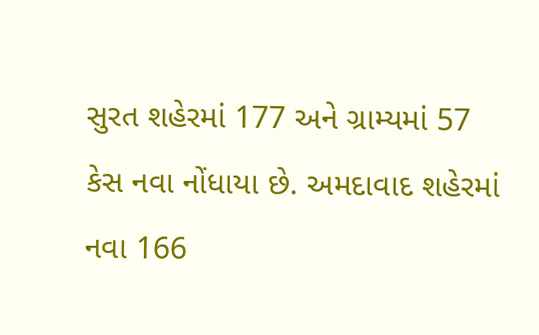સુરત શહેરમાં 177 અને ગ્રામ્યમાં 57 કેસ નવા નોંધાયા છે. અમદાવાદ શહેરમાં નવા 166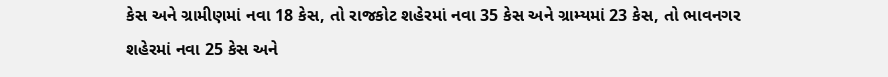કેસ અને ગ્રામીણમાં નવા 18 કેસ, તો રાજકોટ શહેરમાં નવા 35 કેસ અને ગ્રામ્યમાં 23 કેસ, તો ભાવનગર શહેરમાં નવા 25 કેસ અને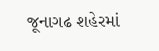જૂનાગઢ શહેરમાં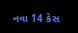નવા 14 કેસ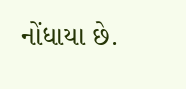નોંધાયા છે.